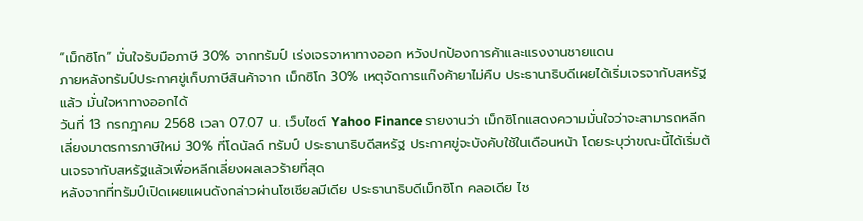“เม็กซิโก” มั่นใจรับมือภาษี 30% จากทรัมป์ เร่งเจรจาหาทางออก หวังปกป้องการค้าและแรงงานชายแดน
ภายหลังทรัมป์ประกาศขู่เก็บภาษีสินค้าจาก เม็กซิโก 30% เหตุจัดการแก๊งค้ายาไม่คืบ ประธานาธิบดีเผยได้เริ่มเจรจากับสหรัฐแล้ว มั่นใจหาทางออกได้
วันที่ 13 กรกฎาคม 2568 เวลา 07.07 น. เว็บไซต์ Yahoo Finance รายงานว่า เม็กซิโกแสดงความมั่นใจว่าจะสามารถหลีกเลี่ยงมาตรการภาษีใหม่ 30% ที่โดนัลด์ ทรัมป์ ประธานาธิบดีสหรัฐ ประกาศขู่จะบังคับใช้ในเดือนหน้า โดยระบุว่าขณะนี้ได้เริ่มต้นเจรจากับสหรัฐแล้วเพื่อหลีกเลี่ยงผลเลวร้ายที่สุด
หลังจากที่ทรัมป์เปิดเผยแผนดังกล่าวผ่านโซเชียลมีเดีย ประธานาธิบดีเม็กซิโก คลอเดีย ไช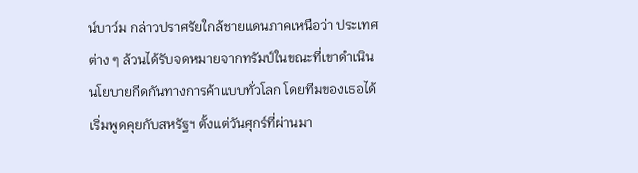น์บาว์ม กล่าวปราศรัยใกล้ชายแดนภาคเหนือว่า ประเทศต่าง ๆ ล้วนได้รับจดหมายจากทรัมป์ในขณะที่เขาดำเนินนโยบายกีดกันทางการค้าแบบทั่วโลก โดยทีมของเธอได้เริ่มพูดคุยกับสหรัฐฯ ตั้งแต่วันศุกร์ที่ผ่านมา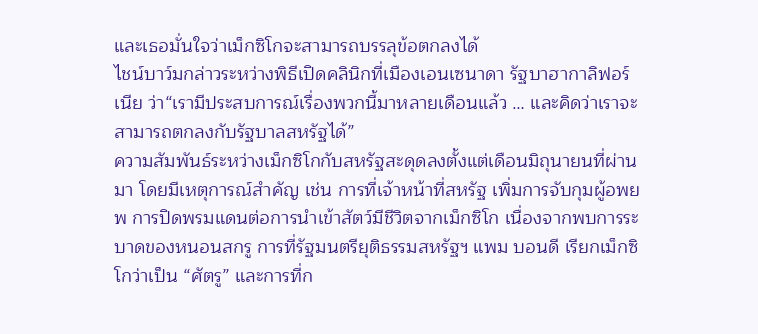และเธอมั่นใจว่าเม็กซิโกจะสามารถบรรลุข้อตกลงได้
ไชน์บาว์มกล่าวระหว่างพิธีเปิดคลินิกที่เมืองเอนเซนาดา รัฐบาฮากาลิฟอร์เนีย ว่า“เรามีประสบการณ์เรื่องพวกนี้มาหลายเดือนแล้ว … และคิดว่าเราจะสามารถตกลงกับรัฐบาลสหรัฐได้”
ความสัมพันธ์ระหว่างเม็กซิโกกับสหรัฐสะดุดลงตั้งแต่เดือนมิถุนายนที่ผ่านมา โดยมีเหตุการณ์สำคัญ เช่น การที่เจ้าหน้าที่สหรัฐ เพิ่มการจับกุมผู้อพยพ การปิดพรมแดนต่อการนำเข้าสัตว์มีชีวิตจากเม็กซิโก เนื่องจากพบการระบาดของหนอนสกรู การที่รัฐมนตรียุติธรรมสหรัฐฯ แพม บอนดี เรียกเม็กซิโกว่าเป็น “ศัตรู” และการที่ก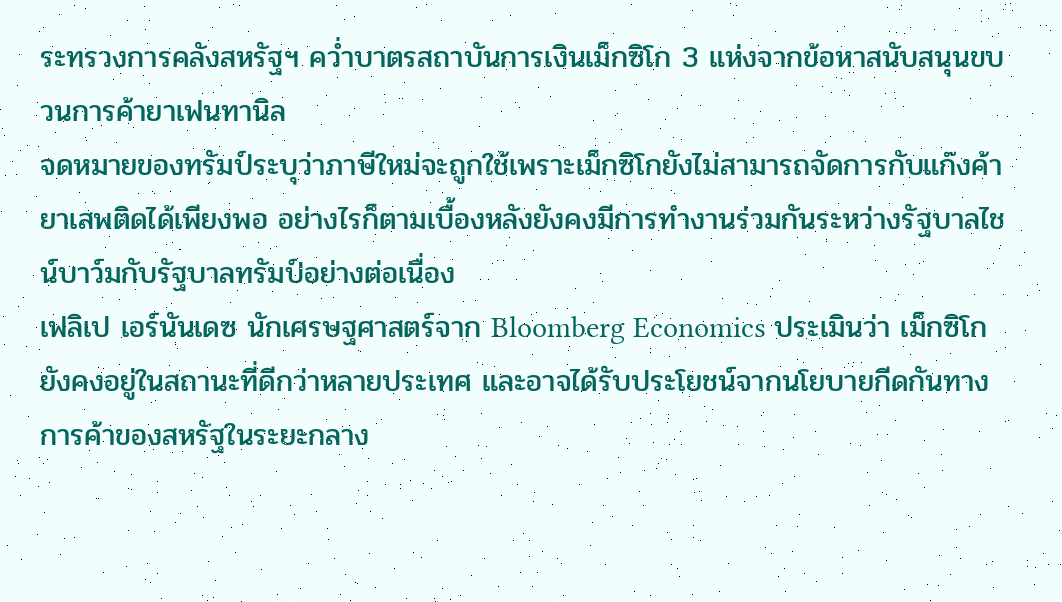ระทรวงการคลังสหรัฐฯ คว่ำบาตรสถาบันการเงินเม็กซิโก 3 แห่งจากข้อหาสนับสนุนขบวนการค้ายาเฟนทานิล
จดหมายของทรัมป์ระบุว่าภาษีใหม่จะถูกใช้เพราะเม็กซิโกยังไม่สามารถจัดการกับแก๊งค้ายาเสพติดได้เพียงพอ อย่างไรก็ตามเบื้องหลังยังคงมีการทำงานร่วมกันระหว่างรัฐบาลไชน์บาว์มกับรัฐบาลทรัมป์อย่างต่อเนื่อง
เฟลิเป เอร์นันเดซ นักเศรษฐศาสตร์จาก Bloomberg Economics ประเมินว่า เม็กซิโกยังคงอยู่ในสถานะที่ดีกว่าหลายประเทศ และอาจได้รับประโยชน์จากนโยบายกีดกันทางการค้าของสหรัฐในระยะกลาง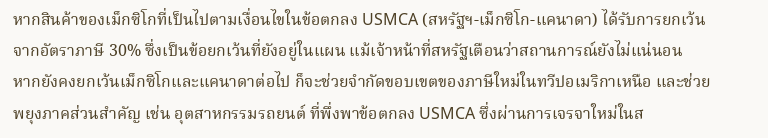หากสินค้าของเม็กซิโกที่เป็นไปตามเงื่อนไขในข้อตกลง USMCA (สหรัฐฯ-เม็กซิโก-แคนาดา) ได้รับการยกเว้นจากอัตราภาษี 30% ซึ่งเป็นข้อยกเว้นที่ยังอยู่ในแผน แม้เจ้าหน้าที่สหรัฐเตือนว่าสถานการณ์ยังไม่แน่นอน
หากยังคงยกเว้นเม็กซิโกและแคนาดาต่อไป ก็จะช่วยจำกัดขอบเขตของภาษีใหม่ในทวีปอเมริกาเหนือ และช่วยพยุงภาคส่วนสำคัญ เช่น อุตสาหกรรมรถยนต์ ที่พึ่งพาข้อตกลง USMCA ซึ่งผ่านการเจรจาใหม่ในส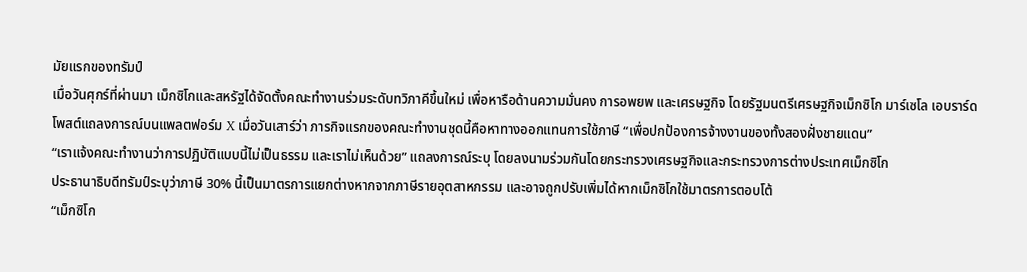มัยแรกของทรัมป์
เมื่อวันศุกร์ที่ผ่านมา เม็กซิโกและสหรัฐได้จัดตั้งคณะทำงานร่วมระดับทวิภาคีขึ้นใหม่ เพื่อหารือด้านความมั่นคง การอพยพ และเศรษฐกิจ โดยรัฐมนตรีเศรษฐกิจเม็กซิโก มาร์เซโล เอบราร์ด โพสต์แถลงการณ์บนแพลตฟอร์ม X เมื่อวันเสาร์ว่า ภารกิจแรกของคณะทำงานชุดนี้คือหาทางออกแทนการใช้ภาษี “เพื่อปกป้องการจ้างงานของทั้งสองฝั่งชายแดน”
“เราแจ้งคณะทำงานว่าการปฏิบัติแบบนี้ไม่เป็นธรรม และเราไม่เห็นด้วย” แถลงการณ์ระบุ โดยลงนามร่วมกันโดยกระทรวงเศรษฐกิจและกระทรวงการต่างประเทศเม็กซิโก
ประธานาธิบดีทรัมป์ระบุว่าภาษี 30% นี้เป็นมาตรการแยกต่างหากจากภาษีรายอุตสาหกรรม และอาจถูกปรับเพิ่มได้หากเม็กซิโกใช้มาตรการตอบโต้
“เม็กซิโก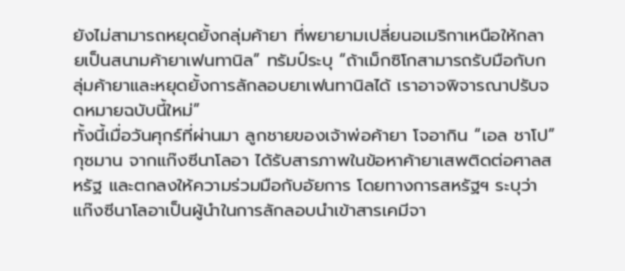ยังไม่สามารถหยุดยั้งกลุ่มค้ายา ที่พยายามเปลี่ยนอเมริกาเหนือให้กลายเป็นสนามค้ายาเฟนทานิล” ทรัมป์ระบุ “ถ้าเม็กซิโกสามารถรับมือกับกลุ่มค้ายาและหยุดยั้งการลักลอบยาเฟนทานิลได้ เราอาจพิจารณาปรับจดหมายฉบับนี้ใหม่”
ทั้งนี้เมื่อวันศุกร์ที่ผ่านมา ลูกชายของเจ้าพ่อค้ายา โจอากิน “เอล ชาโป” กุซมาน จากแก๊งซีนาโลอา ได้รับสารภาพในข้อหาค้ายาเสพติดต่อศาลสหรัฐ และตกลงให้ความร่วมมือกับอัยการ โดยทางการสหรัฐฯ ระบุว่าแก๊งซีนาโลอาเป็นผู้นำในการลักลอบนำเข้าสารเคมีจา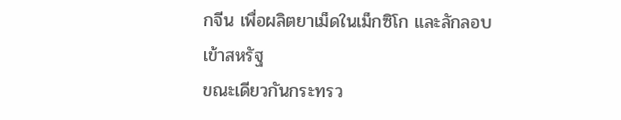กจีน เพื่อผลิตยาเม็ดในเม็กซิโก และลักลอบเข้าสหรัฐ
ขณะเดียวกันกระทรว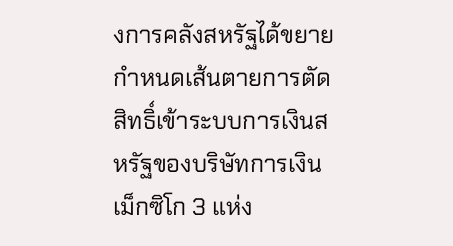งการคลังสหรัฐได้ขยายกำหนดเส้นตายการตัดสิทธิ์เข้าระบบการเงินสหรัฐของบริษัทการเงินเม็กซิโก 3 แห่ง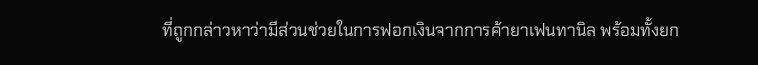ที่ถูกกล่าวหาว่ามีส่วนช่วยในการฟอกเงินจากการค้ายาเฟนทานิล พร้อมทั้งยก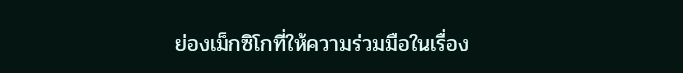ย่องเม็กซิโกที่ให้ความร่วมมือในเรื่อง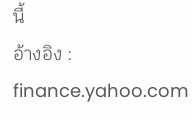นี้
อ้างอิง : finance.yahoo.com